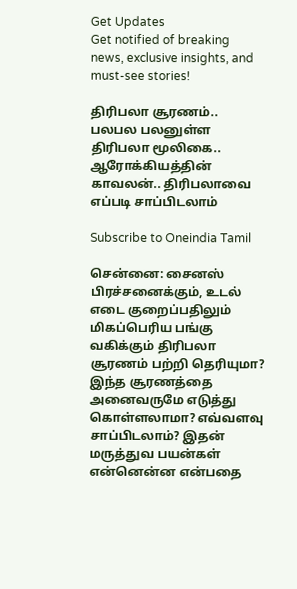Get Updates
Get notified of breaking news, exclusive insights, and must-see stories!

திரிபலா சூரணம்.. பலபல பலனுள்ள திரிபலா மூலிகை.. ஆரோக்கியத்தின் காவலன்.. திரிபலாவை எப்படி சாப்பிடலாம்

Subscribe to Oneindia Tamil

சென்னை: சைனஸ் பிரச்சனைக்கும், உடல் எடை குறைப்பதிலும் மிகப்பெரிய பங்கு வகிக்கும் திரிபலா சூரணம் பற்றி தெரியுமா? இந்த சூரணத்தை அனைவருமே எடுத்து கொள்ளலாமா? எவ்வளவு சாப்பிடலாம்? இதன் மருத்துவ பயன்கள் என்னென்ன என்பதை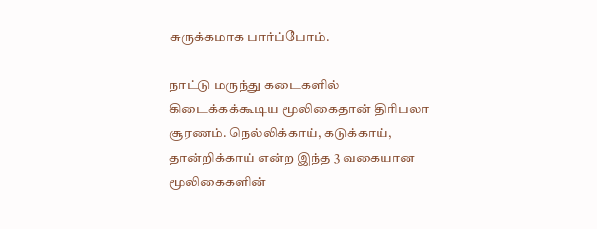சுருக்கமாக பார்ப்போம்.

நாட்டு மருந்து கடைகளில் கிடைக்கக்கூடிய மூலிகைதான் திரிபலா சூரணம். நெல்லிக்காய், கடுக்காய், தான்றிக்காய் என்ற இந்த 3 வகையான மூலிகைகளின்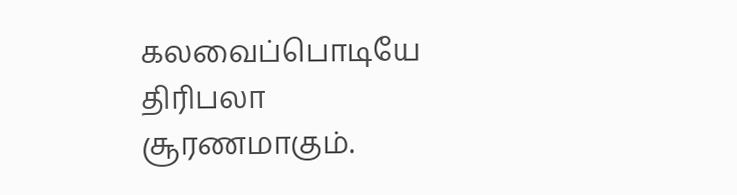கலவைப்பொடியே திரிபலா சூரணமாகும்.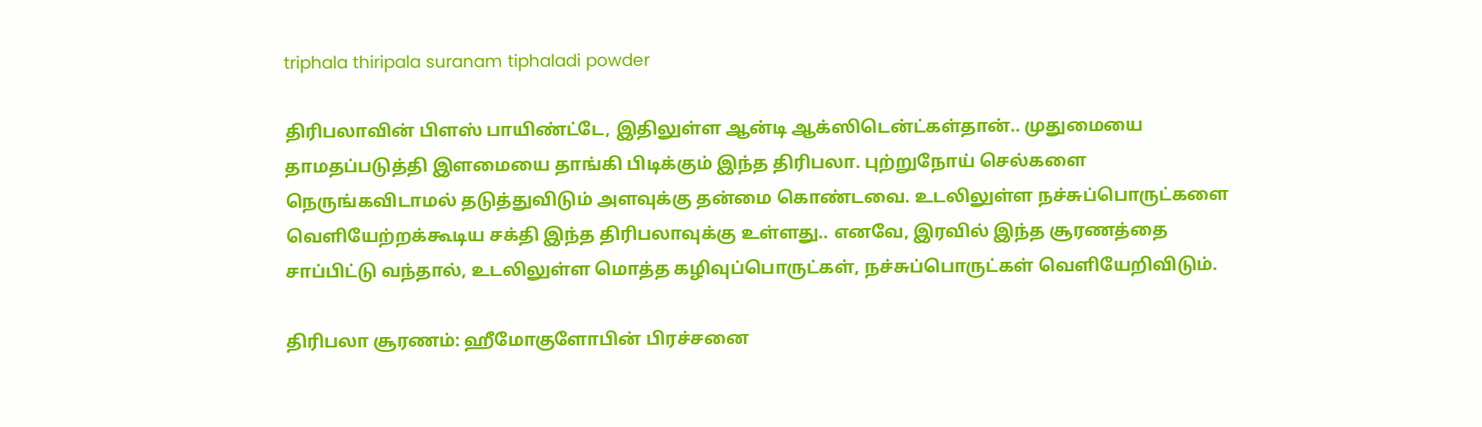triphala thiripala suranam tiphaladi powder

திரிபலாவின் பிளஸ் பாயிண்ட்டே, இதிலுள்ள ஆன்டி ஆக்ஸிடென்ட்கள்தான்.. முதுமையை தாமதப்படுத்தி இளமையை தாங்கி பிடிக்கும் இந்த திரிபலா. புற்றுநோய் செல்களை நெருங்கவிடாமல் தடுத்துவிடும் அளவுக்கு தன்மை கொண்டவை. உடலிலுள்ள நச்சுப்பொருட்களை வெளியேற்றக்கூடிய சக்தி இந்த திரிபலாவுக்கு உள்ளது.. எனவே, இரவில் இந்த சூரணத்தை சாப்பிட்டு வந்தால், உடலிலுள்ள மொத்த கழிவுப்பொருட்கள், நச்சுப்பொருட்கள் வெளியேறிவிடும்.

திரிபலா சூரணம்: ஹீமோகுளோபின் பிரச்சனை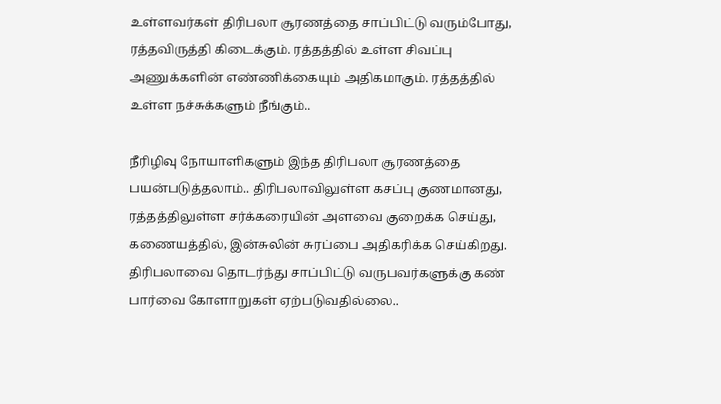உள்ளவர்கள் திரிபலா சூரணத்தை சாப்பிட்டு வரும்போது, ரத்தவிருத்தி கிடைக்கும். ரத்தத்தில் உள்ள சிவப்பு அணுக்களின் எண்ணிக்கையும் அதிகமாகும். ரத்தத்தில் உள்ள நச்சுக்களும் நீங்கும்..

நீரிழிவு நோயாளிகளும் இந்த திரிபலா சூரணத்தை பயன்படுத்தலாம்.. திரிபலாவிலுள்ள கசப்பு குணமானது, ரத்தத்திலுள்ள சர்க்கரையின் அளவை குறைக்க செய்து, கணையத்தில், இன்சுலின் சுரப்பை அதிகரிக்க செய்கிறது. திரிபலாவை தொடர்ந்து சாப்பிட்டு வருபவர்களுக்கு கண் பார்வை கோளாறுகள் ஏற்படுவதில்லை..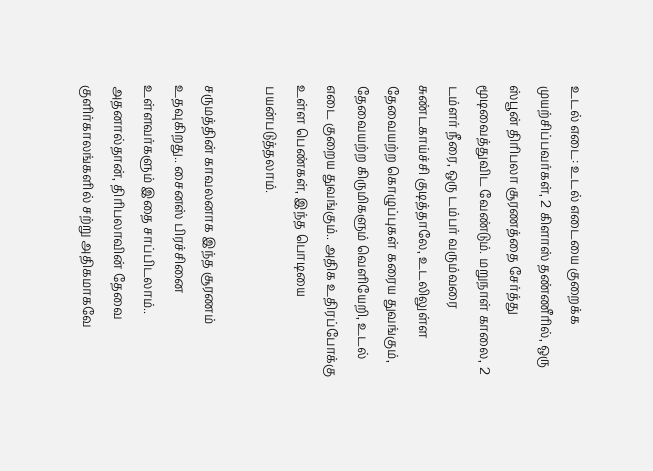உடல் எடை: உடல் எடையை குறைக்க முயற்சிப்பவர்கள், 2 கிளாஸ் தண்ணீரில், ஒரு ஸ்பூன் திரிபலா சூரணத்தை சேர்த்து மூடிவைத்துவிட வேண்டும். மறுநாள் காலை, 2 டம்ளர் நீரை, ஒரு டம்பர் வரும்வரை சுண்டகாய்ச்சி குடித்தாலே, உடலிலுள்ள தேவையற்ற கொழுப்புகள் கரைய துவங்கும், தேவையற்ற கிருமிகளும் வெளியேறி, உடல் எடை குறைய துவங்கும்.. அதிக உதிரப்போக்கு உள்ள பெண்கள், இந்த பொடியை பயன்படுத்தலாம்.

சருமத்தின் காவலனாக இந்த சூரணம் உதவுகிறது.. சைனஸ் பிரச்சினை உள்ளவர்களும் இதை சாப்பிடலாம்.. அதனால்தான், திரிபலாவின் தேவை குளிர்காலங்களில் சற்று அதிகமாகவே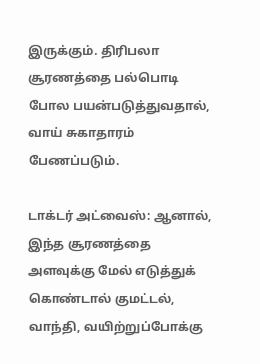இருக்கும். திரிபலா சூரணத்தை பல்பொடி போல பயன்படுத்துவதால், வாய் சுகாதாரம் பேணப்படும்.

டாக்டர் அட்வைஸ்: ஆனால், இந்த சூரணத்தை அளவுக்கு மேல் எடுத்துக் கொண்டால் குமட்டல், வாந்தி, வயிற்றுப்போக்கு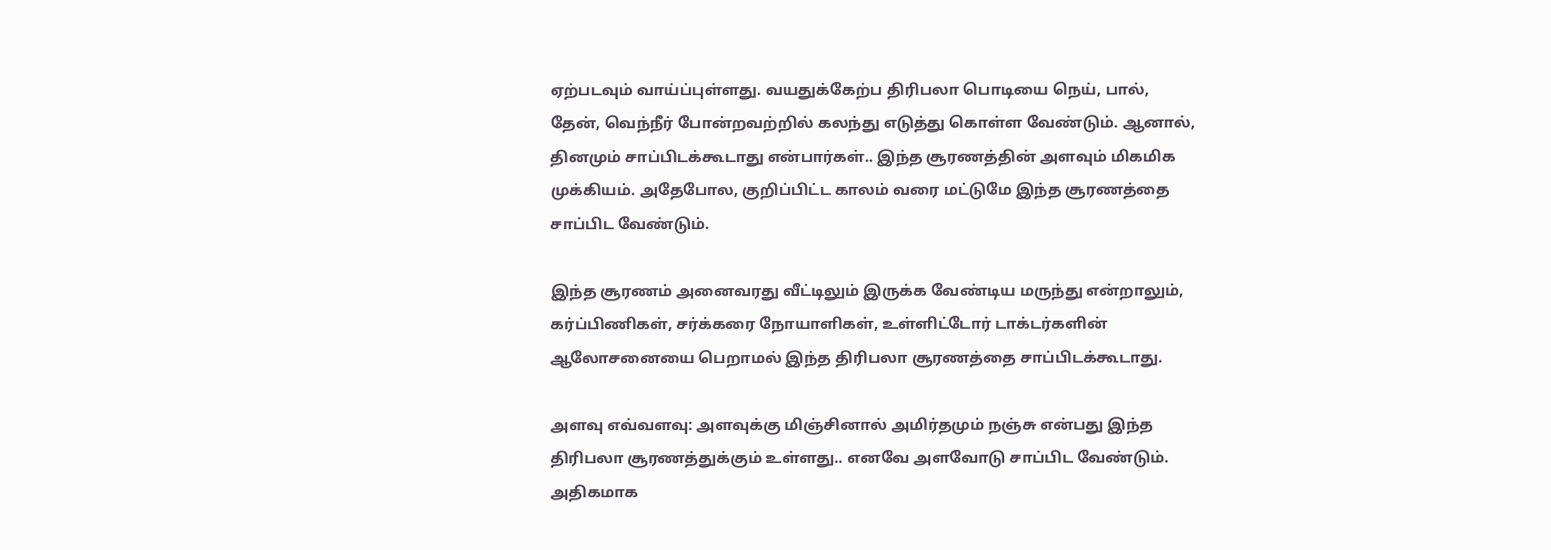ஏற்படவும் வாய்ப்புள்ளது. வயதுக்கேற்ப திரிபலா பொடியை நெய், பால், தேன், வெந்நீர் போன்றவற்றில் கலந்து எடுத்து கொள்ள வேண்டும். ஆனால், தினமும் சாப்பிடக்கூடாது என்பார்கள்.. இந்த சூரணத்தின் அளவும் மிகமிக முக்கியம். அதேபோல, குறிப்பிட்ட காலம் வரை மட்டுமே இந்த சூரணத்தை சாப்பிட வேண்டும்.

இந்த சூரணம் அனைவரது வீட்டிலும் இருக்க வேண்டிய மருந்து என்றாலும், கர்ப்பிணிகள், சர்க்கரை நோயாளிகள், உள்ளிட்டோர் டாக்டர்களின் ஆலோசனையை பெறாமல் இந்த திரிபலா சூரணத்தை சாப்பிடக்கூடாது.

அளவு எவ்வளவு: அளவுக்கு மிஞ்சினால் அமிர்தமும் நஞ்சு என்பது இந்த திரிபலா சூரணத்துக்கும் உள்ளது.. எனவே அளவோடு சாப்பிட வேண்டும். அதிகமாக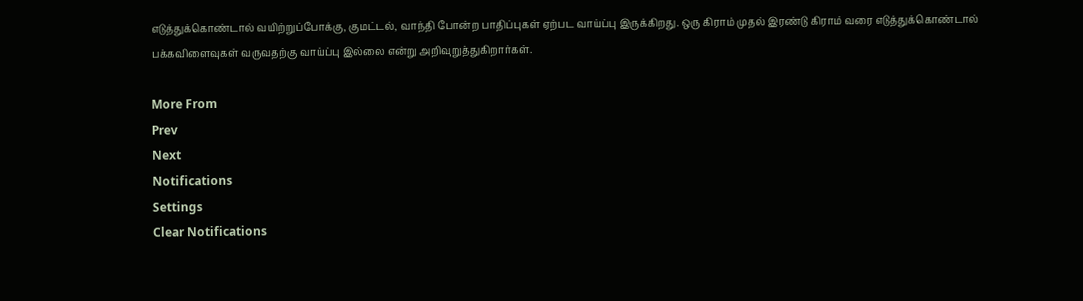எடுத்துக்கொண்டால் வயிற்றுப்போக்கு, குமட்டல், வாந்தி போன்ற பாதிப்புகள் ஏற்பட வாய்ப்பு இருக்கிறது. ஒரு கிராம் முதல் இரண்டு கிராம் வரை எடுத்துக்கொண்டால் பக்கவிளைவுகள் வருவதற்கு வாய்ப்பு இல்லை என்று அறிவுறுத்துகிறார்கள்.

More From
Prev
Next
Notifications
Settings
Clear Notifications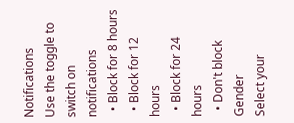Notifications
Use the toggle to switch on notifications
  • Block for 8 hours
  • Block for 12 hours
  • Block for 24 hours
  • Don't block
Gender
Select your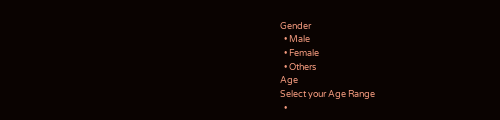Gender
  • Male
  • Female
  • Others
Age
Select your Age Range
  •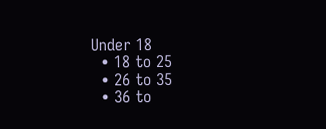Under 18
  • 18 to 25
  • 26 to 35
  • 36 to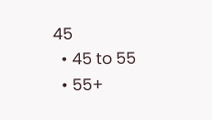45
  • 45 to 55
  • 55+